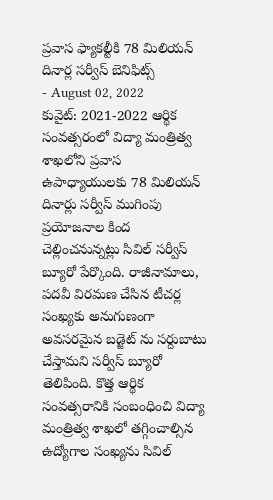ప్రవాస ఫ్యాకల్టీకి 78 మిలియన్ దినార్ల సర్వీస్ బెనిఫిట్స్
- August 02, 2022
కువైట్: 2021-2022 ఆర్థిక సంవత్సరంలో విద్యా మంత్రిత్వ శాఖలోని ప్రవాస ఉపాధ్యాయులకు 78 మిలియన్ దినార్లు సర్వీస్ ముగింపు ప్రయోజనాల కింద చెల్లించనున్నట్లు సివిల్ సర్వీస్ బ్యూరో పేర్కొంది. రాజీనామాలు, పదవీ విరమణ చేసిన టీచర్ల సంఖ్యకు అనుగుణంగా అవసరమైన బడ్జెట్ ను సర్దుబాటు చేస్తామని సర్వీస్ బ్యూరో తెలిపింది. కొత్త ఆర్థిక సంవత్సరానికి సంబంధించి విద్యా మంత్రిత్వ శాఖలో తగ్గించాల్సిన ఉద్యోగాల సంఖ్యను సివిల్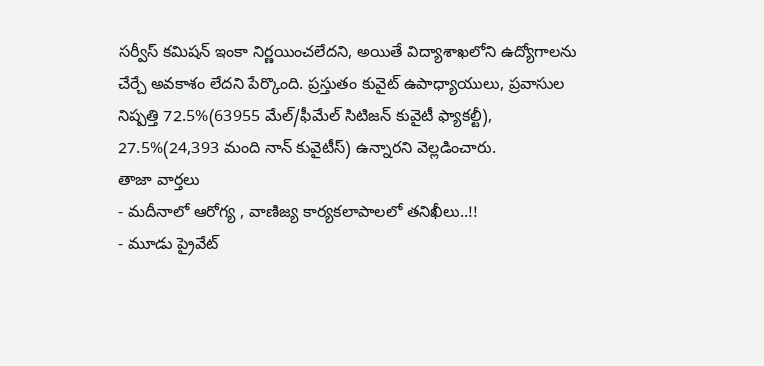సర్వీస్ కమిషన్ ఇంకా నిర్ణయించలేదని, అయితే విద్యాశాఖలోని ఉద్యోగాలను చేర్చే అవకాశం లేదని పేర్కొంది. ప్రస్తుతం కువైట్ ఉపాధ్యాయులు, ప్రవాసుల నిష్పత్తి 72.5%(63955 మేల్/ఫీమేల్ సిటిజన్ కువైటీ ఫ్యాకల్టీ), 27.5%(24,393 మంది నాన్ కువైటీస్) ఉన్నారని వెల్లడించారు.
తాజా వార్తలు
- మదీనాలో ఆరోగ్య , వాణిజ్య కార్యకలాపాలలో తనిఖీలు..!!
- మూడు ప్రైవేట్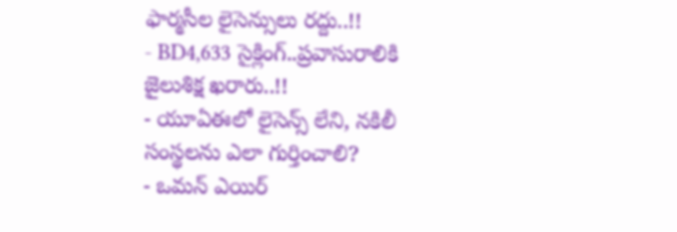ఫార్మసీల లైసెన్సులు రద్దు..!!
- BD4,633 సైక్లింగ్..ప్రవాసురాలికి జైలుశిక్ష ఖరారు..!!
- యూఏఈలో లైసెన్స్ లేని, నకిలీ సంస్థలను ఎలా గుర్తించాలి?
- ఒమన్ ఎయిర్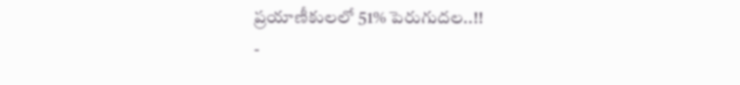ప్రయాణీకులలో 51% పెరుగుదల..!!
-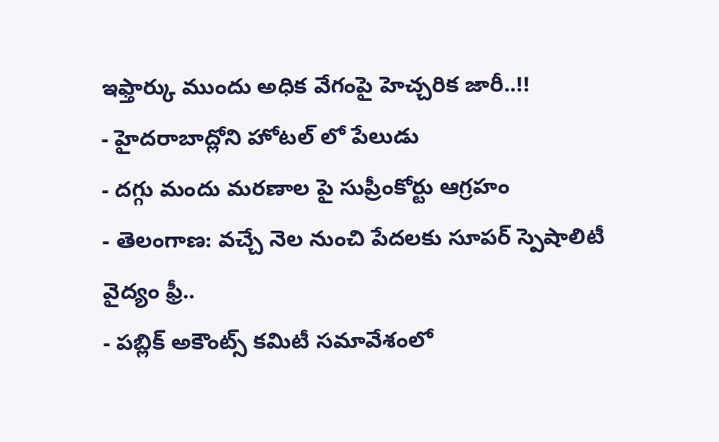ఇఫ్తార్కు ముందు అధిక వేగంపై హెచ్చరిక జారీ..!!
- హైదరాబాద్లోని హోటల్ లో పేలుడు
- దగ్గు మందు మరణాల పై సుప్రీంకోర్టు ఆగ్రహం
- తెలంగాణ: వచ్చే నెల నుంచి పేదలకు సూపర్ స్పెషాలిటీ వైద్యం ఫ్రీ..
- పబ్లిక్ అకౌంట్స్ కమిటీ సమావేశంలో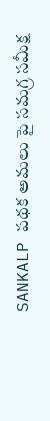SANKALP పథక అమలు పై సమగ్ర సమీక్ష